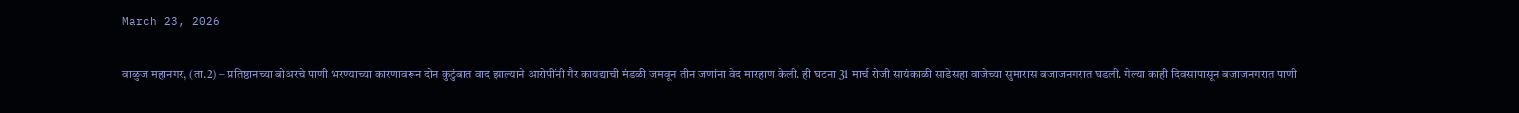March 23, 2026

वाळुज महानगर, (ता.2) – प्रतिष्ठानच्या बोअरचे पाणी भरण्याच्या कारणावरून दोन कुटुंबात वाद झाल्याने आरोपींनी गैर कायद्याची मंडळी जमवून तीन जणांना वेद मारहाण केली. ही घटना 31 मार्च रोजी सायंकाळी साडेसहा वाजेच्या सुमारास बजाजनगरात घडली. गेल्या काही दिवसापासून बजाजनगरात पाणी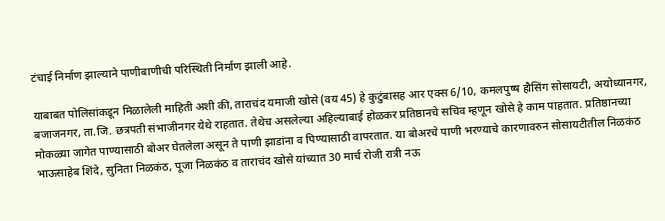टंचाई निर्माण झाल्याने पाणीबाणीची परिस्थिती निर्माण झाली आहे.

याबाबत पोलिसांकडून मिळालेली माहिती अशी की, ताराचंद यमाजी खोसे (वय 45) हे कुटुंबासह आर एक्स 6/10, कमलपुष्ष हौसिंग सोसायटी, अयोध्यानगर, बजाजनगर, ता.जि. छत्रपती संभाजीनगर येथे राहतात. तेथेच असलेल्या अहिल्याबाई होळकर प्रतिष्ठानचे सचिव म्हणून खोसे हे काम पाहतात. प्रतिष्ठानच्या मोकळ्या जागेत पाण्यासाठी बोअर घेतलेला असून ते पाणी झाडांना व पिण्यासाठी वापरतात. या बोअरचे पाणी भरण्याचे कारणावरुन सोसायटीतील निळकंठ भाऊसाहेब शिंदे, सुनिता निळकंठ, पूजा निळकंठ व ताराचंद खोसे यांच्यात 30 मार्च रोजी रात्री नऊ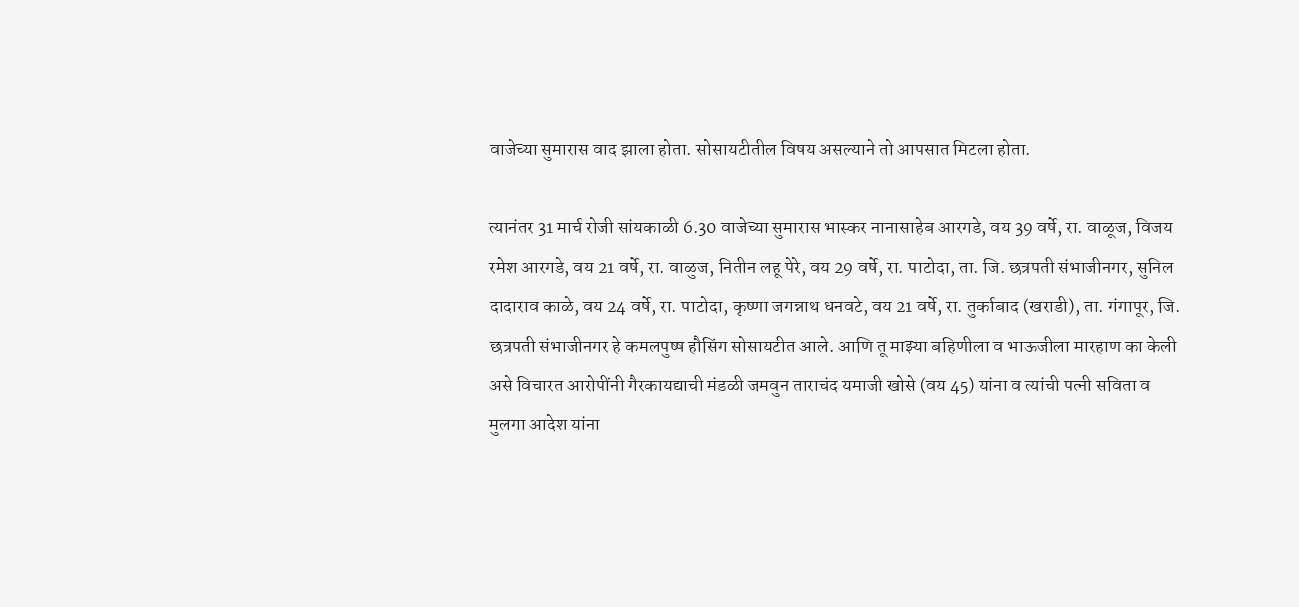वाजेच्या सुमारास वाद झाला होता. सोसायटीतील विषय असल्याने तो आपसात मिटला होता.

त्यानंतर 31 मार्च रोजी सांयकाळी 6.30 वाजेच्या सुमारास भास्कर नानासाहेब आरगडे, वय 39 वर्षे, रा. वाळूज, विजय रमेश आरगडे, वय 21 वर्षे, रा. वाळुज, नितीन लहू पेरे, वय 29 वर्षे, रा. पाटोदा, ता. जि. छत्रपती संभाजीनगर, सुनिल दादाराव काळे, वय 24 वर्षे, रा. पाटोदा, कृष्णा जगन्नाथ धनवटे, वय 21 वर्षे, रा. तुर्काबाद (खराडी), ता. गंगापूर, जि. छत्रपती संभाजीनगर हे कमलपुष्ष हौसिंग सोसायटीत आले. आणि तू माझ्या बहिणीला व भाऊजीला मारहाण का केली असे विचारत आरोपींनी गैरकायद्याची मंडळी जमवुन ताराचंद यमाजी खोसे (वय 45) यांना व त्यांची पत्नी सविता व मुलगा आदेश यांना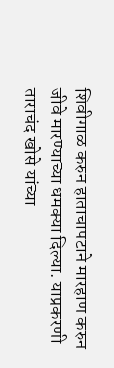शिवीगाळ करुन हाताचापटाने मारहाण करुन जीवे मारण्याच्या धमक्या दिल्या. याप्रकरणी ताराचंद खोसे यांच्या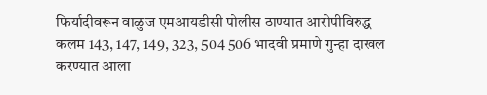फिर्यादीवरून वाळुज एमआयडीसी पोलीस ठाण्यात आरोपीविरुद्ध कलम 143, 147, 149, 323, 504 506 भादवी प्रमाणे गुन्हा दाखल करण्यात आला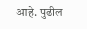आहे. पुढील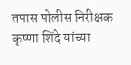तपास पोलीस निरीक्षक कृष्णा शिंदे यांच्या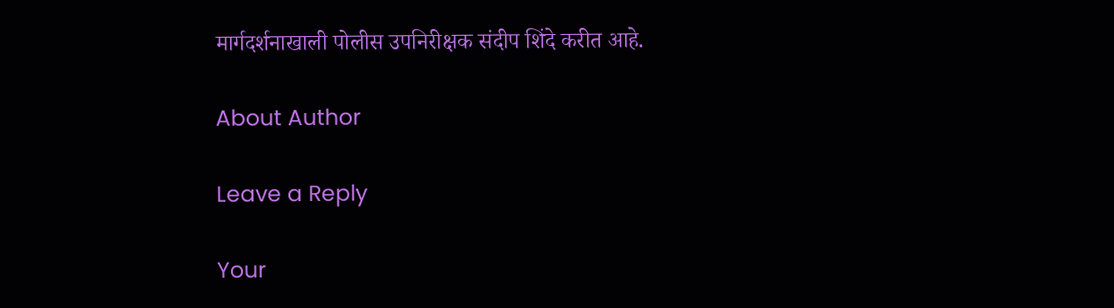मार्गदर्शनाखाली पोलीस उपनिरीक्षक संदीप शिंदे करीत आहे.

About Author

Leave a Reply

Your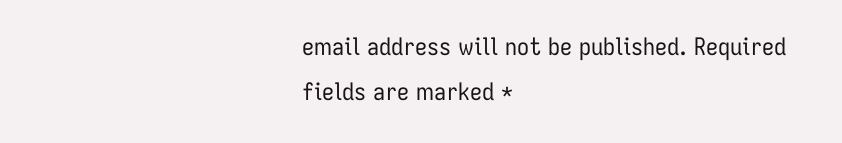email address will not be published. Required fields are marked *